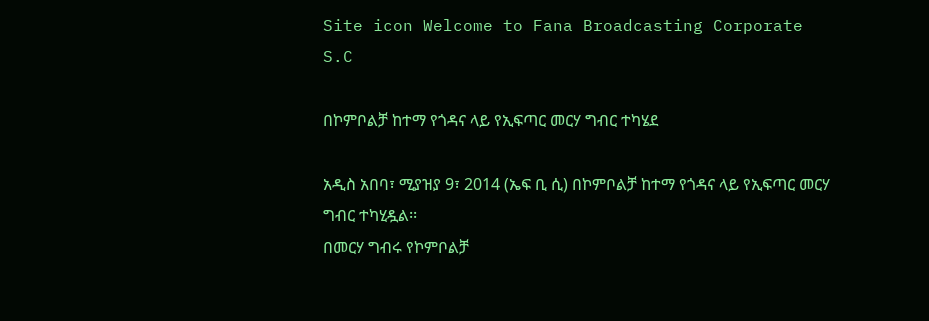Site icon Welcome to Fana Broadcasting Corporate S.C

በኮምቦልቻ ከተማ የጎዳና ላይ የኢፍጣር መርሃ ግብር ተካሄደ

አዲስ አበባ፣ ሚያዝያ 9፣ 2014 (ኤፍ ቢ ሲ) በኮምቦልቻ ከተማ የጎዳና ላይ የኢፍጣር መርሃ ግብር ተካሂዷል፡፡
በመርሃ ግብሩ የኮምቦልቻ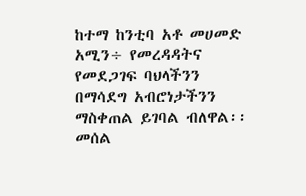ከተማ ከንቲባ አቶ መሀመድ አሚን÷ የመረዳዳትና የመደጋገፍ ባህላችንን በማሳደግ አብሮነታችንን ማስቀጠል ይገባል ብለዋል፡፡
መሰል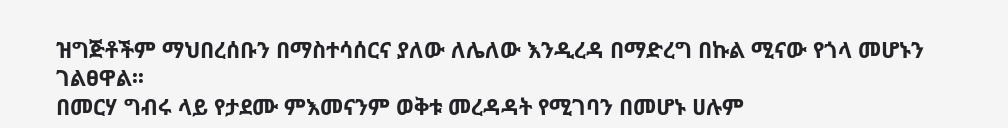ዝግጅቶችም ማህበረሰቡን በማስተሳሰርና ያለው ለሌለው እንዲረዳ በማድረግ በኩል ሚናው የጎላ መሆኑን ገልፀዋል፡፡
በመርሃ ግብሩ ላይ የታደሙ ምእመናንም ወቅቱ መረዳዳት የሚገባን በመሆኑ ሀሉም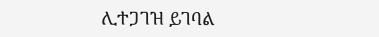ሊተጋገዝ ይገባል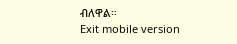ብለዋል።
Exit mobile version